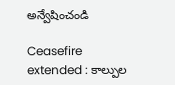అన్వేషించండి

Ceasefire extended : కాల్పుల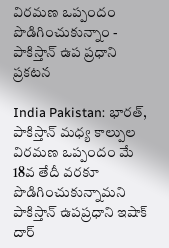విరమణ ఒప్పందం పొడిగించుకున్నాం - పాకిస్తాన్ ఉప ప్రధాని ప్రకటన

India Pakistan: భారత్, పాకిస్తాన్ మధ్య కాల్పుల విరమణ ఒప్పందం మే 18వ తేదీ వరకూ పొడిగించుకున్నామని పాకిస్తాన్ ఉపప్రధాని ఇషాక్ దార్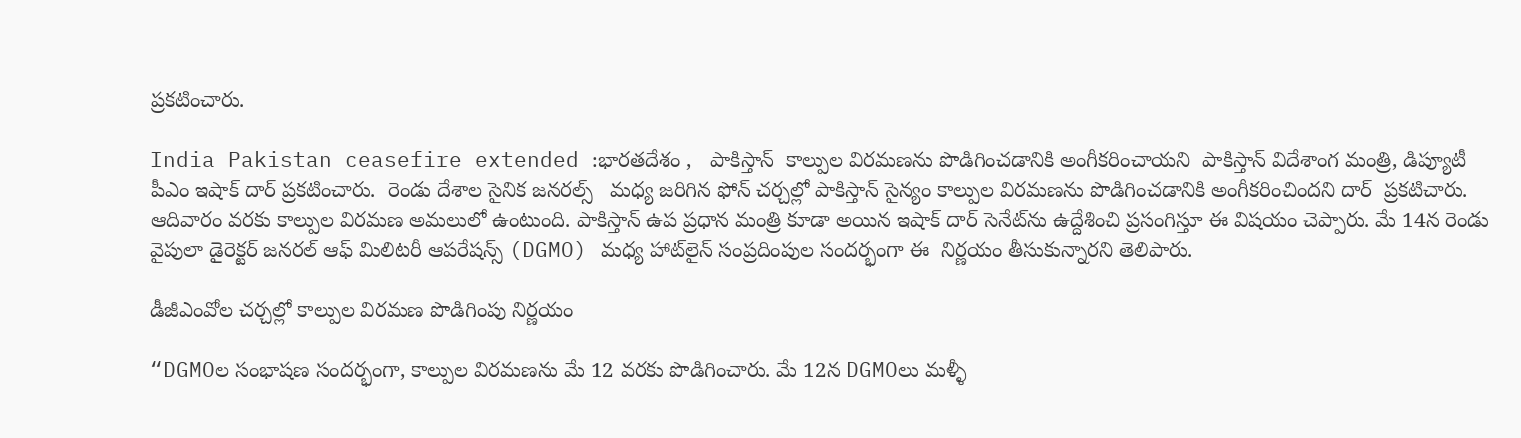ప్రకటించారు.

India Pakistan ceasefire extended :భారతదేశం ,   పాకిస్తాన్  కాల్పుల విరమణను పొడిగించడానికి అంగీకరించాయని  పాకిస్తాన్ విదేశాంగ మంత్రి, డిప్యూటీ పీఎం ఇషాక్ దార్ ప్రకటించారు.  రెండు దేశాల సైనిక జనరల్స్   మధ్య జరిగిన ఫోన్ చర్చల్లో పాకిస్తాన్ సైన్యం కాల్పుల విరమణను పొడిగించడానికి అంగీకరించిందని దార్  ప్రకటిచారు.  ఆదివారం వరకు కాల్పుల విరమణ అమలులో ఉంటుంది. పాకిస్తాన్ ఉప ప్రధాన మంత్రి కూడా అయిన ఇషాక్ దార్ సెనేట్‌ను ఉద్దేశించి ప్రసంగిస్తూ ఈ విషయం చెప్పారు. మే 14న రెండు వైపులా డైరెక్టర్ జనరల్ ఆఫ్ మిలిటరీ ఆపరేషన్స్ (DGMO) మధ్య హాట్‌లైన్ సంప్రదింపుల సందర్భంగా ఈ  నిర్ణయం తీసుకున్నారని తెలిపారు.

డీజీఎంవోల చర్చల్లో కాల్పుల విరమణ పొడిగింపు నిర్ణయం

“DGMOల సంభాషణ సందర్భంగా, కాల్పుల విరమణను మే 12 వరకు పొడిగించారు. మే 12న DGMOలు మళ్ళీ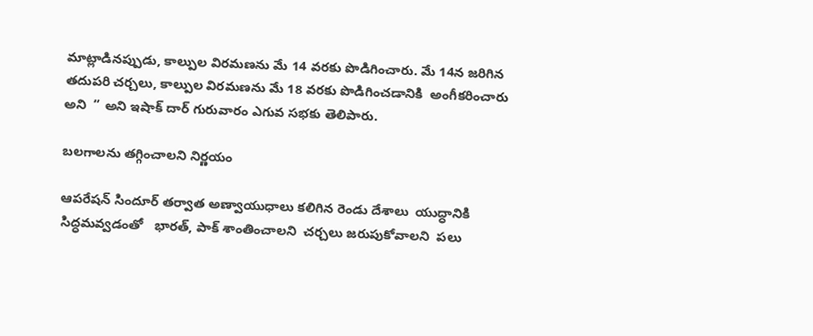మాట్లాడినప్పుడు, కాల్పుల విరమణను మే 14 వరకు పొడిగించారు. మే 14న జరిగిన తదుపరి చర్చలు, కాల్పుల విరమణను మే 18 వరకు పొడిగించడానికి  అంగీకరించారు అని  ” అని ఇషాక్ దార్ గురువారం ఎగువ సభకు తెలిపారు.

బలగాలను తగ్గించాలని నిర్ణయం

ఆపరేషన్ సిందూర్ తర్వాత అణ్వాయుధాలు కలిగిన రెండు దేశాలు  యుద్ధానికి సిద్ధమవ్వడంతో   భారత్‌, పాక్‌ శాంతించాలని  చర్చలు జరుపుకోవాలని  పలు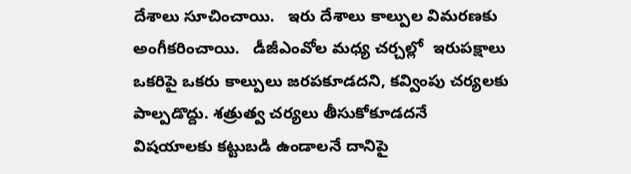దేశాలు సూచించాయి.   ఇరు దేశాలు కాల్పుల విమరణకు అంగీకరించాయి.   డీజీఎంవోల మధ్య చర్చల్లో  ఇరుపక్షాలు ఒకరిపై ఒకరు కాల్పులు జరపకూడదని, కవ్వింపు చర్యలకు పాల్పడొద్దు. శత్రుత్వ చర్యలు తీసుకోకూడదనే విషయాలకు కట్టుబడి ఉండాలనే దానిపై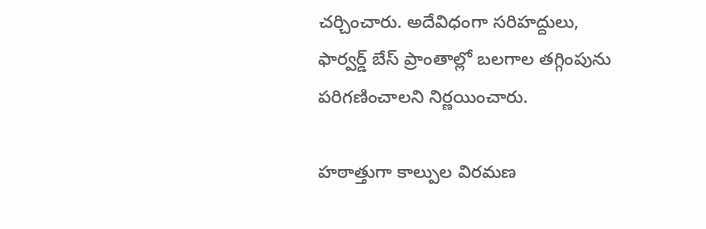చర్చించారు. అదేవిధంగా సరిహద్దులు, ఫార్వర్డ్‌ బేస్‌ ప్రాంతాల్లో బలగాల తగ్గింపును పరిగణించాలని నిర్ణయించారు.

హఠాత్తుగా కాల్పుల విరమణ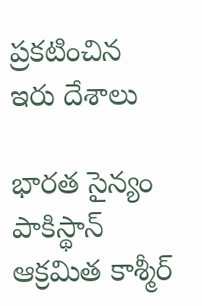ప్రకటించిన  ఇరు దేశాలు

భారత సైన్యం పాకిస్థాన్ ఆక్రమిత కాశ్మీర్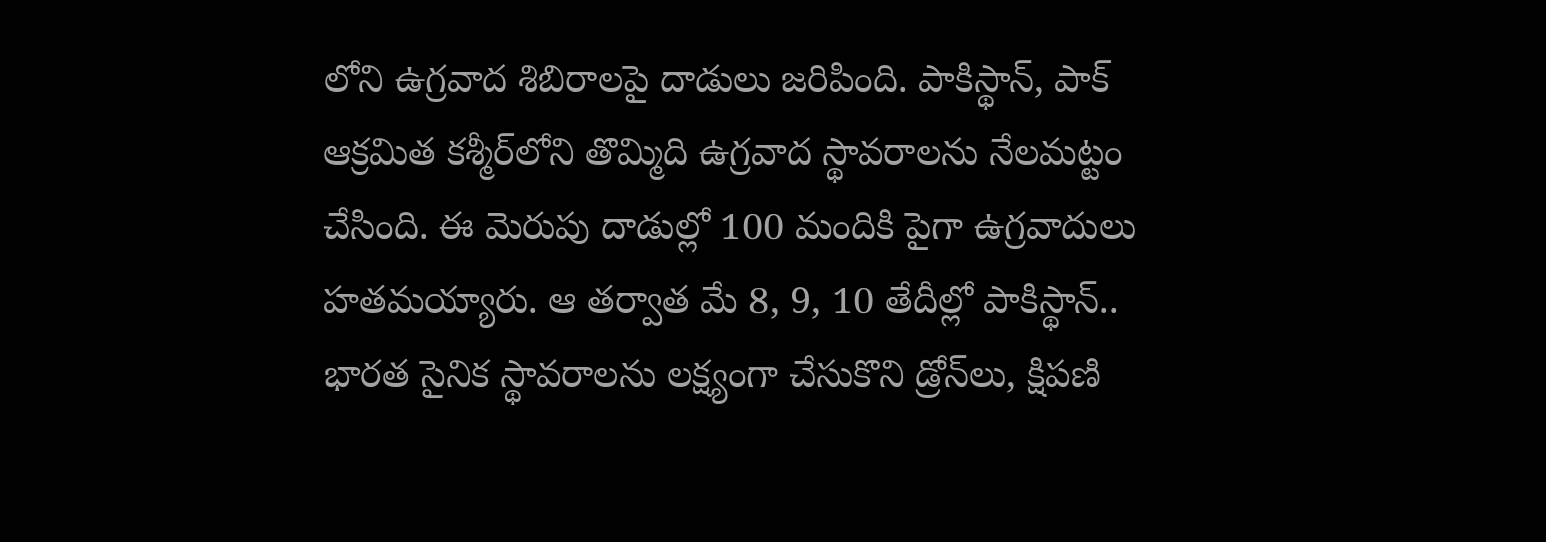లోని ఉగ్రవాద శిబిరాలపై దాడులు జరిపింది. పాకిస్థాన్‌, పాక్‌ ఆక్రమిత కశ్మీర్‌లోని తొమ్మిది ఉగ్రవాద స్థావరాలను నేలమట్టం చేసింది. ఈ మెరుపు దాడుల్లో 100 మందికి పైగా ఉగ్రవాదులు హతమయ్యారు. ఆ తర్వాత మే 8, 9, 10 తేదీల్లో పాకిస్థాన్‌.. భారత సైనిక స్థావరాలను లక్ష్యంగా చేసుకొని డ్రోన్‌లు, క్షిపణి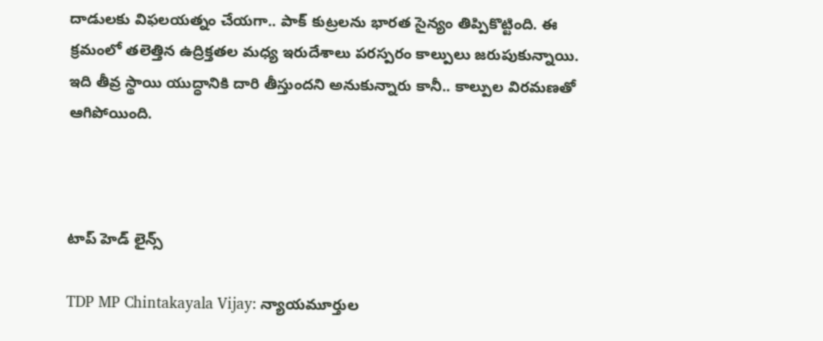దాడులకు విఫలయత్నం చేయగా.. పాక్ కుట్రలను భారత సైన్యం తిప్పికొట్టింది. ఈ క్రమంలో తలెత్తిన ఉద్రిక్తతల మధ్య ఇరుదేశాలు పరస్పరం కాల్పులు జరుపుకున్నాయి. ఇది తీవ్ర స్థాయి యుద్ధానికి దారి తీస్తుందని అనుకున్నారు కానీ.. కాల్పుల విరమణతో ఆగిపోయింది.



టాప్ హెడ్ లైన్స్

TDP MP Chintakayala Vijay: న్యాయమూర్తుల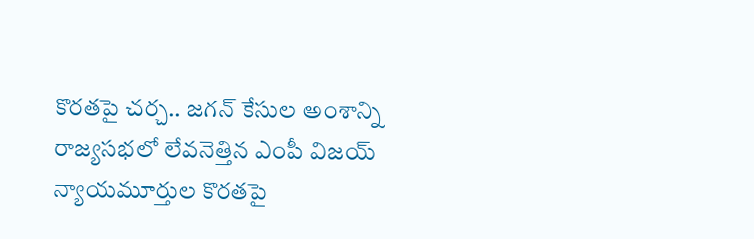కొరతపై చర్చ.. జగన్ కేసుల అంశాన్ని రాజ్యసభలో లేవనెత్తిన ఎంపీ విజయ్
న్యాయమూర్తుల కొరతపై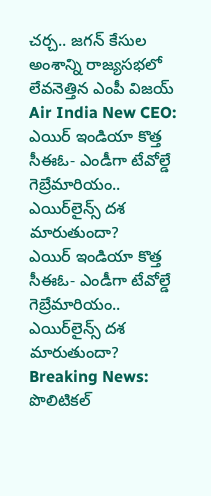చర్చ.. జగన్ కేసుల అంశాన్ని రాజ్యసభలో లేవనెత్తిన ఎంపీ విజయ్
Air India New CEO: ఎయిర్ ఇండియా కొత్త సీఈఓ- ఎండీగా టేవోల్డే గెబ్రేమారియం.. ఎయిర్‌లైన్స్ దశ మారుతుందా?
ఎయిర్ ఇండియా కొత్త సీఈఓ- ఎండీగా టేవోల్డే గెబ్రేమారియం.. ఎయిర్‌లైన్స్ దశ మారుతుందా?
Breaking News: పొలిటికల్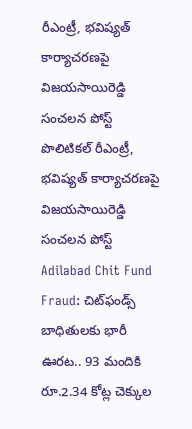రీఎంట్రీ, భవిష్యత్ కార్యాచరణపై విజయసాయిరెడ్డి సంచలన పోస్ట్
పొలిటికల్ రీఎంట్రీ, భవిష్యత్ కార్యాచరణపై విజయసాయిరెడ్డి సంచలన పోస్ట్
Adilabad Chit Fund Fraud: చిట్‌ఫండ్స్ బాధితులకు భారీ ఊరట.. 93 మందికి రూ.2.34 కోట్ల చెక్కుల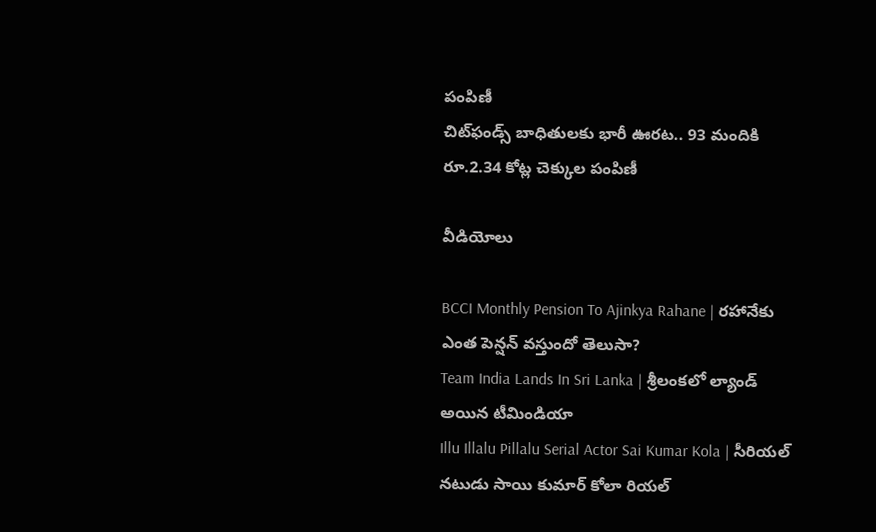పంపిణీ
చిట్‌ఫండ్స్ బాధితులకు భారీ ఊరట.. 93 మందికి రూ.2.34 కోట్ల చెక్కుల పంపిణీ

వీడియోలు

BCCI Monthly Pension To Ajinkya Rahane | రహానేకు ఎంత పెన్షన్ వస్తుందో తెలుసా?
Team India Lands In Sri Lanka | శ్రీలంకలో ల్యాండ్ అయిన టీమిండియా
Illu Illalu Pillalu Serial Actor Sai Kumar Kola | సీరియల్ నటుడు సాయి కుమార్ కోలా రియల్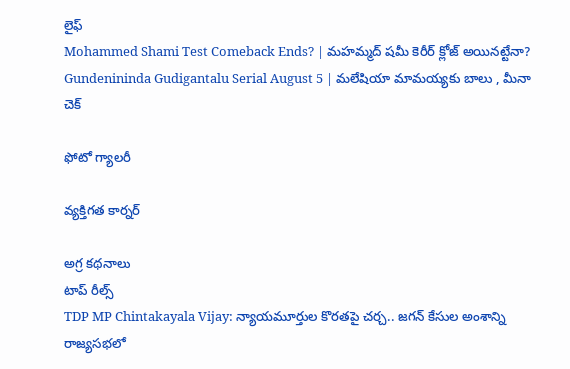లైఫ్
Mohammed Shami Test Comeback Ends? | మహమ్మద్ షమీ కెరీర్ క్లోజ్ అయినట్టేనా?
Gundenininda Gudigantalu Serial August 5 | మలేషియా మామయ్యకు బాలు , మీనా చెక్

ఫోటో గ్యాలరీ

వ్యక్తిగత కార్నర్

అగ్ర కథనాలు
టాప్ రీల్స్
TDP MP Chintakayala Vijay: న్యాయమూర్తుల కొరతపై చర్చ.. జగన్ కేసుల అంశాన్ని రాజ్యసభలో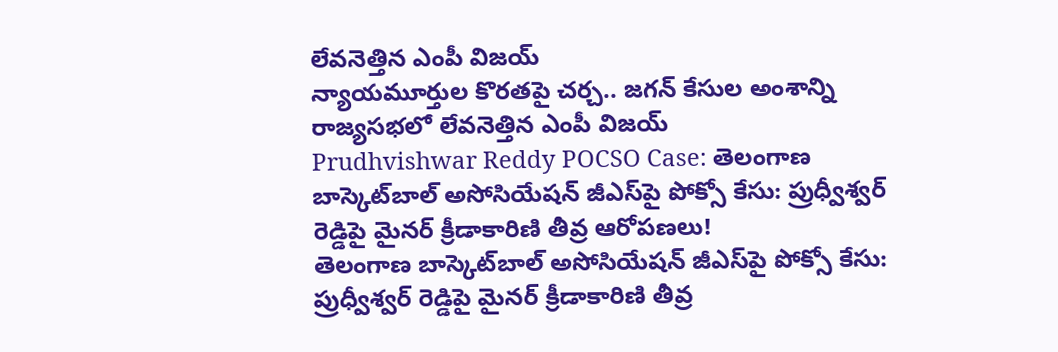లేవనెత్తిన ఎంపీ విజయ్
న్యాయమూర్తుల కొరతపై చర్చ.. జగన్ కేసుల అంశాన్ని రాజ్యసభలో లేవనెత్తిన ఎంపీ విజయ్
Prudhvishwar Reddy POCSO Case: తెలంగాణ బాస్కెట్‌బాల్ అసోసియేషన్ జీఎస్‌పై పోక్సో కేసు: ప్రుధ్వీశ్వర్ రెడ్డిపై మైనర్ క్రీడాకారిణి తీవ్ర ఆరోపణలు!
తెలంగాణ బాస్కెట్‌బాల్ అసోసియేషన్ జీఎస్‌పై పోక్సో కేసు: ప్రుధ్వీశ్వర్ రెడ్డిపై మైనర్ క్రీడాకారిణి తీవ్ర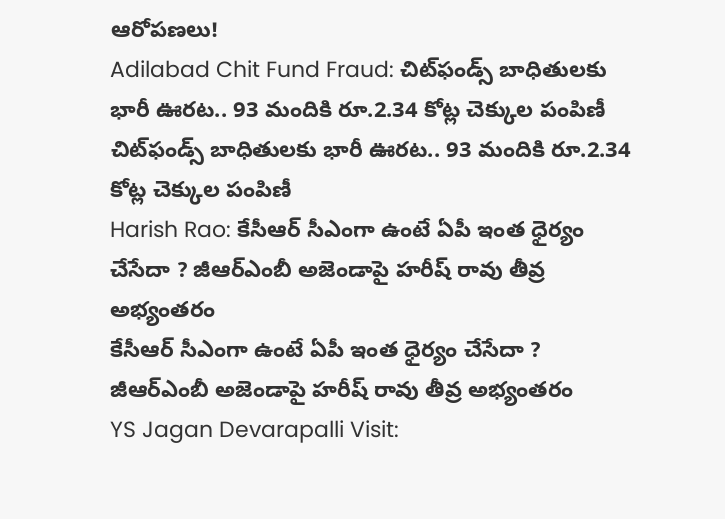ఆరోపణలు!
Adilabad Chit Fund Fraud: చిట్‌ఫండ్స్ బాధితులకు భారీ ఊరట.. 93 మందికి రూ.2.34 కోట్ల చెక్కుల పంపిణీ
చిట్‌ఫండ్స్ బాధితులకు భారీ ఊరట.. 93 మందికి రూ.2.34 కోట్ల చెక్కుల పంపిణీ
Harish Rao: కేసీఆర్ సీఎంగా ఉంటే ఏపీ ఇంత ధైర్యం చేసేదా ? జీఆర్ఎంబీ అజెండాపై హరీష్ రావు తీవ్ర అభ్యంతరం
కేసీఆర్ సీఎంగా ఉంటే ఏపీ ఇంత ధైర్యం చేసేదా ? జీఆర్ఎంబీ అజెండాపై హరీష్ రావు తీవ్ర అభ్యంతరం
YS Jagan Devarapalli Visit: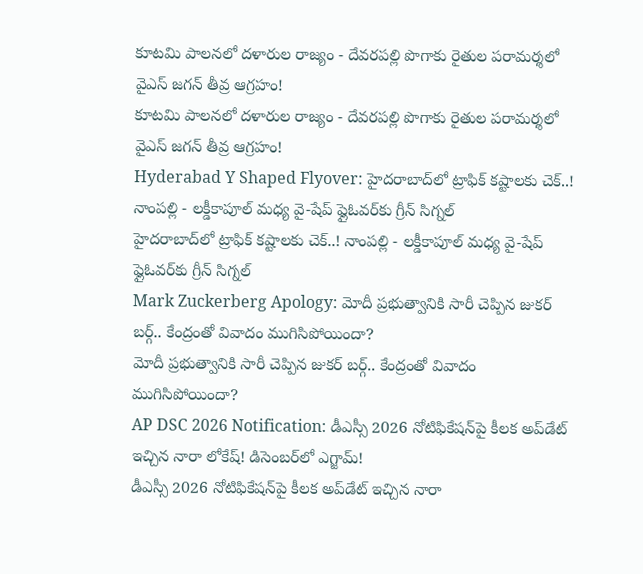కూటమి పాలనలో దళారుల రాజ్యం - దేవరపల్లి పొగాకు రైతుల పరామర్శలో వైఎస్ జగన్‌ తీవ్ర ఆగ్రహం!
కూటమి పాలనలో దళారుల రాజ్యం - దేవరపల్లి పొగాకు రైతుల పరామర్శలో వైఎస్ జగన్‌ తీవ్ర ఆగ్రహం!
Hyderabad Y Shaped Flyover: హైదరాబాద్‌లో ట్రాఫిక్ కష్టాలకు చెక్..! నాంపల్లి - లక్డీకాపూల్ మధ్య వై-షేప్ ఫ్లైఓవర్‌కు గ్రీన్ సిగ్నల్
హైదరాబాద్‌లో ట్రాఫిక్ కష్టాలకు చెక్..! నాంపల్లి - లక్డీకాపూల్ మధ్య వై-షేప్ ఫ్లైఓవర్‌కు గ్రీన్ సిగ్నల్
Mark Zuckerberg Apology: మోదీ ప్రభుత్వానికి సారీ చెప్పిన జుకర్ బర్గ్.. కేంద్రంతో వివాదం ముగిసిపోయిందా?
మోదీ ప్రభుత్వానికి సారీ చెప్పిన జుకర్ బర్గ్.. కేంద్రంతో వివాదం ముగిసిపోయిందా?
AP DSC 2026 Notification: డీఎస్సీ 2026 నోటిఫికేషన్‌పై కీలక అప్‌డేట్ ఇచ్చిన నారా లోకేష్‌! డిసెంబర్‌లో ఎగ్జామ్‌!
డీఎస్సీ 2026 నోటిఫికేషన్‌పై కీలక అప్‌డేట్ ఇచ్చిన నారా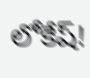లోకేష్‌!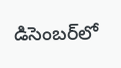డిసెంబర్‌లో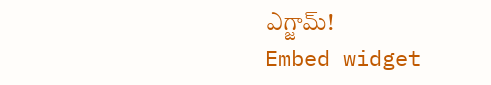ఎగ్జామ్‌!
Embed widget